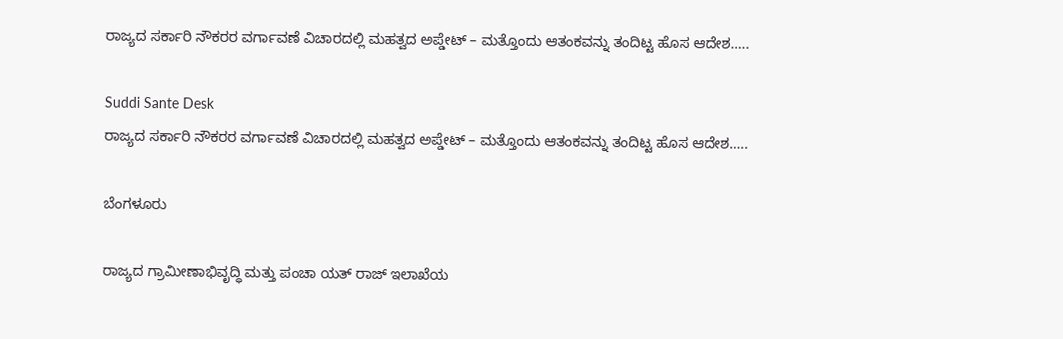ರಾಜ್ಯದ ಸರ್ಕಾರಿ ನೌಕರರ ವರ್ಗಾವಣೆ ವಿಚಾರದಲ್ಲಿ ಮಹತ್ವದ ಅಪ್ಡೇಟ್ – ಮತ್ತೊಂದು ಆತಂಕವನ್ನು ತಂದಿಟ್ಟ ಹೊಸ ಆದೇಶ…..

Suddi Sante Desk
ರಾಜ್ಯದ ಸರ್ಕಾರಿ ನೌಕರರ ವರ್ಗಾವಣೆ ವಿಚಾರದಲ್ಲಿ ಮಹತ್ವದ ಅಪ್ಡೇಟ್ – ಮತ್ತೊಂದು ಆತಂಕವನ್ನು ತಂದಿಟ್ಟ ಹೊಸ ಆದೇಶ…..

ಬೆಂಗಳೂರು

ರಾಜ್ಯದ ಗ್ರಾಮೀಣಾಭಿವೃದ್ಧಿ ಮತ್ತು ಪಂಚಾ ಯತ್ ರಾಜ್ ಇಲಾಖೆಯ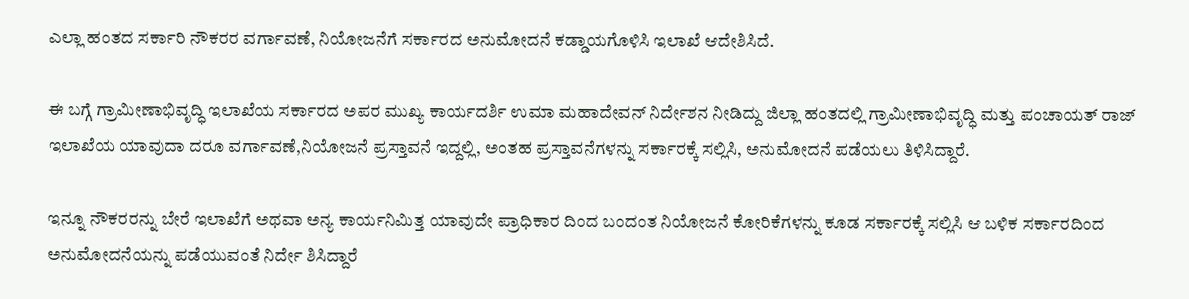ಎಲ್ಲಾ ಹಂತದ ಸರ್ಕಾರಿ ನೌಕರರ ವರ್ಗಾವಣೆ, ನಿಯೋಜನೆಗೆ ಸರ್ಕಾರದ ಅನುಮೋದನೆ ಕಡ್ಡಾಯಗೊಳಿಸಿ ಇಲಾಖೆ ಆದೇಶಿಸಿದೆ.

ಈ ಬಗ್ಗೆ ಗ್ರಾಮೀಣಾಭಿವೃದ್ಧಿ ಇಲಾಖೆಯ ಸರ್ಕಾರದ ಅಪರ ಮುಖ್ಯ ಕಾರ್ಯದರ್ಶಿ ಉಮಾ ಮಹಾದೇವನ್ ನಿರ್ದೇಶನ ನೀಡಿದ್ದು ಜಿಲ್ಲಾ ಹಂತದಲ್ಲಿ ಗ್ರಾಮೀಣಾಭಿವೃದ್ಧಿ ಮತ್ತು ಪಂಚಾಯತ್ ರಾಜ್ ಇಲಾಖೆಯ ಯಾವುದಾ ದರೂ ವರ್ಗಾವಣೆ,ನಿಯೋಜನೆ ಪ್ರಸ್ತಾವನೆ ಇದ್ದಲ್ಲಿ, ಅಂತಹ ಪ್ರಸ್ತಾವನೆಗಳನ್ನು ಸರ್ಕಾರಕ್ಕೆ ಸಲ್ಲಿಸಿ, ಅನುಮೋದನೆ ಪಡೆಯಲು ತಿಳಿಸಿದ್ದಾರೆ.

ಇನ್ನೂ ನೌಕರರನ್ನು ಬೇರೆ ಇಲಾಖೆಗೆ ಅಥವಾ ಅನ್ಯ ಕಾರ್ಯನಿಮಿತ್ತ ಯಾವುದೇ ಪ್ರಾಧಿಕಾರ ದಿಂದ ಬಂದಂತ ನಿಯೋಜನೆ ಕೋರಿಕೆಗಳನ್ನು ಕೂಡ ಸರ್ಕಾರಕ್ಕೆ ಸಲ್ಲಿಸಿ ಆ ಬಳಿಕ ಸರ್ಕಾರದಿಂದ ಅನುಮೋದನೆಯನ್ನು ಪಡೆಯುವಂತೆ ನಿರ್ದೇ ಶಿಸಿದ್ದಾರೆ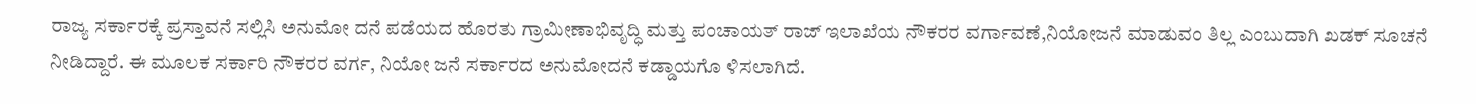ರಾಜ್ಯ ಸರ್ಕಾರಕ್ಕೆ ಪ್ರಸ್ತಾವನೆ ಸಲ್ಲಿಸಿ ಅನುಮೋ ದನೆ ಪಡೆಯದ ಹೊರತು ಗ್ರಾಮೀಣಾಭಿವೃದ್ಧಿ ಮತ್ತು ಪಂಚಾಯತ್ ರಾಜ್ ಇಲಾಖೆಯ ನೌಕರರ ವರ್ಗಾವಣೆ,ನಿಯೋಜನೆ ಮಾಡುವಂ ತಿಲ್ಲ ಎಂಬುದಾಗಿ ಖಡಕ್ ಸೂಚನೆ ನೀಡಿದ್ದಾರೆ. ಈ ಮೂಲಕ ಸರ್ಕಾರಿ ನೌಕರರ ವರ್ಗ, ನಿಯೋ ಜನೆ ಸರ್ಕಾರದ ಅನುಮೋದನೆ ಕಡ್ಡಾಯಗೊ ಳಿಸಲಾಗಿದೆ.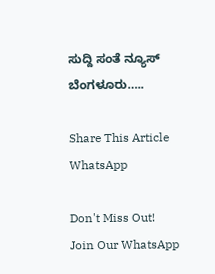ಸುದ್ದಿ ಸಂತೆ ನ್ಯೂಸ್ ಬೆಂಗಳೂರು…..

Share This Article
WhatsApp

Don't Miss Out! Join Our WhatsApp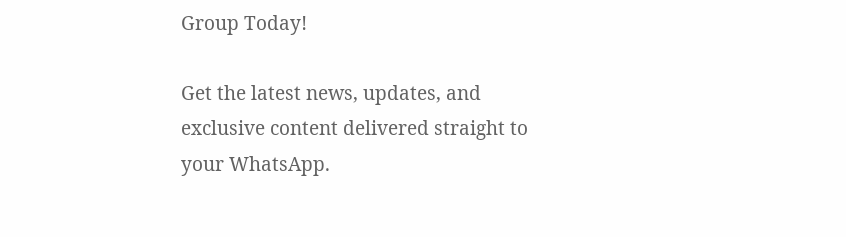Group Today!

Get the latest news, updates, and exclusive content delivered straight to your WhatsApp.